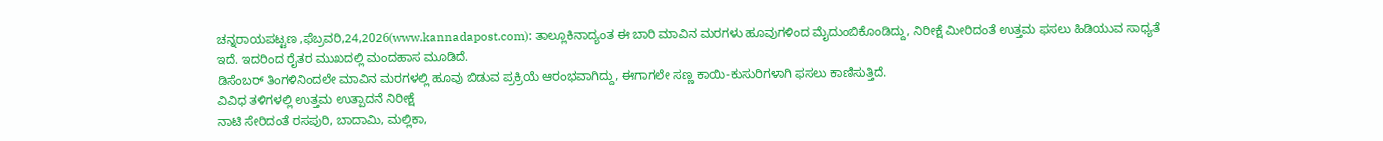ಚನ್ನರಾಯಪಟ್ಟಣ ,ಫೆಬ್ರವರಿ,24,2026(www.kannadapost.com): ತಾಲ್ಲೂಕಿನಾದ್ಯಂತ ಈ ಬಾರಿ ಮಾವಿನ ಮರಗಳು ಹೂವುಗಳಿಂದ ಮೈದುಂಬಿಕೊಂಡಿದ್ದು, ನಿರೀಕ್ಷೆ ಮೀರಿದಂತೆ ಉತ್ತಮ ಫಸಲು ಹಿಡಿಯುವ ಸಾಧ್ಯತೆ ಇದೆ. ಇದರಿಂದ ರೈತರ ಮುಖದಲ್ಲಿ ಮಂದಹಾಸ ಮೂಡಿದೆ.
ಡಿಸೆಂಬರ್ ತಿಂಗಳಿನಿಂದಲೇ ಮಾವಿನ ಮರಗಳಲ್ಲಿ ಹೂವು ಬಿಡುವ ಪ್ರಕ್ರಿಯೆ ಆರಂಭವಾಗಿದ್ದು, ಈಗಾಗಲೇ ಸಣ್ಣ ಕಾಯಿ-ಕುಸುರಿಗಳಾಗಿ ಫಸಲು ಕಾಣಿಸುತ್ತಿದೆ.
ವಿವಿಧ ತಳಿಗಳಲ್ಲಿ ಉತ್ತಮ ಉತ್ಪಾದನೆ ನಿರೀಕ್ಷೆ
ನಾಟಿ ಸೇರಿದಂತೆ ರಸಪುರಿ, ಬಾದಾಮಿ, ಮಲ್ಲಿಕಾ,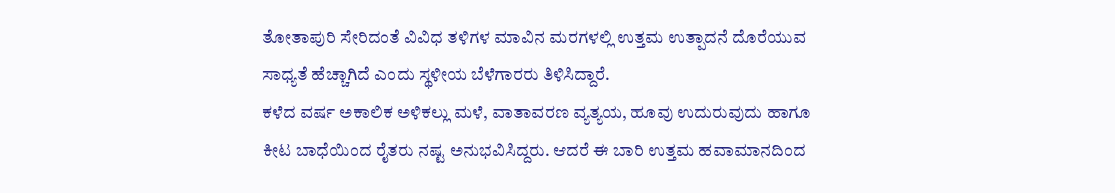ತೋತಾಪುರಿ ಸೇರಿದಂತೆ ವಿವಿಧ ತಳಿಗಳ ಮಾವಿನ ಮರಗಳಲ್ಲಿ ಉತ್ತಮ ಉತ್ಪಾದನೆ ದೊರೆಯುವ ಸಾಧ್ಯತೆ ಹೆಚ್ಚಾಗಿದೆ ಎಂದು ಸ್ಥಳೀಯ ಬೆಳೆಗಾರರು ತಿಳಿಸಿದ್ದಾರೆ.
ಕಳೆದ ವರ್ಷ ಅಕಾಲಿಕ ಅಳಿಕಲ್ಲು ಮಳೆ, ವಾತಾವರಣ ವ್ಯತ್ಯಯ, ಹೂವು ಉದುರುವುದು ಹಾಗೂ ಕೀಟ ಬಾಧೆಯಿಂದ ರೈತರು ನಷ್ಟ ಅನುಭವಿಸಿದ್ದರು. ಆದರೆ ಈ ಬಾರಿ ಉತ್ತಮ ಹವಾಮಾನದಿಂದ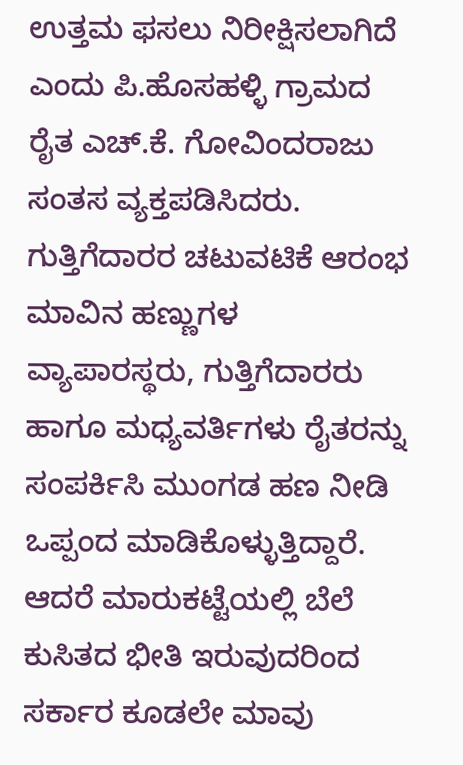ಉತ್ತಮ ಫಸಲು ನಿರೀಕ್ಷಿಸಲಾಗಿದೆ ಎಂದು ಪಿ.ಹೊಸಹಳ್ಳಿ ಗ್ರಾಮದ ರೈತ ಎಚ್.ಕೆ. ಗೋವಿಂದರಾಜು ಸಂತಸ ವ್ಯಕ್ತಪಡಿಸಿದರು.
ಗುತ್ತಿಗೆದಾರರ ಚಟುವಟಿಕೆ ಆರಂಭ
ಮಾವಿನ ಹಣ್ಣುಗಳ ವ್ಯಾಪಾರಸ್ಥರು, ಗುತ್ತಿಗೆದಾರರು ಹಾಗೂ ಮಧ್ಯವರ್ತಿಗಳು ರೈತರನ್ನು ಸಂಪರ್ಕಿಸಿ ಮುಂಗಡ ಹಣ ನೀಡಿ ಒಪ್ಪಂದ ಮಾಡಿಕೊಳ್ಳುತ್ತಿದ್ದಾರೆ. ಆದರೆ ಮಾರುಕಟ್ಟೆಯಲ್ಲಿ ಬೆಲೆ ಕುಸಿತದ ಭೀತಿ ಇರುವುದರಿಂದ ಸರ್ಕಾರ ಕೂಡಲೇ ಮಾವು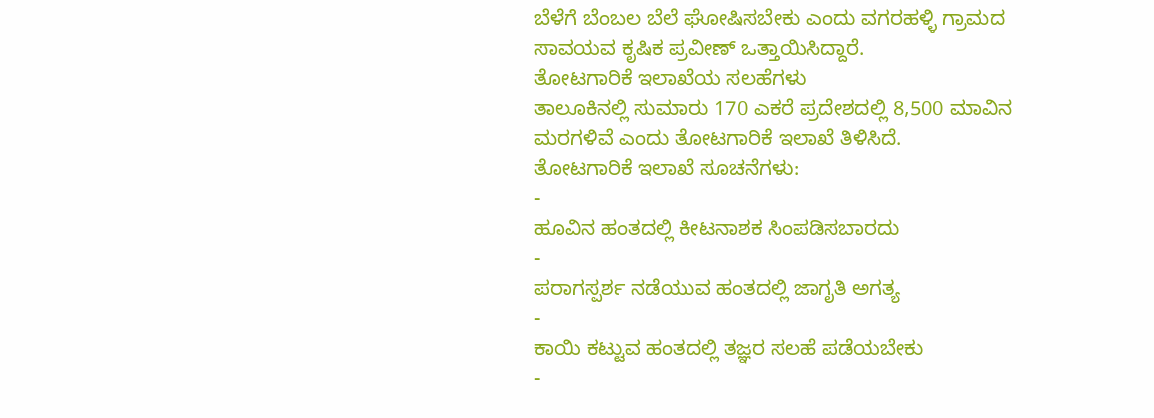ಬೆಳೆಗೆ ಬೆಂಬಲ ಬೆಲೆ ಘೋಷಿಸಬೇಕು ಎಂದು ವಗರಹಳ್ಳಿ ಗ್ರಾಮದ ಸಾವಯವ ಕೃಷಿಕ ಪ್ರವೀಣ್ ಒತ್ತಾಯಿಸಿದ್ದಾರೆ.
ತೋಟಗಾರಿಕೆ ಇಲಾಖೆಯ ಸಲಹೆಗಳು
ತಾಲೂಕಿನಲ್ಲಿ ಸುಮಾರು 170 ಎಕರೆ ಪ್ರದೇಶದಲ್ಲಿ 8,500 ಮಾವಿನ ಮರಗಳಿವೆ ಎಂದು ತೋಟಗಾರಿಕೆ ಇಲಾಖೆ ತಿಳಿಸಿದೆ.
ತೋಟಗಾರಿಕೆ ಇಲಾಖೆ ಸೂಚನೆಗಳು:
-
ಹೂವಿನ ಹಂತದಲ್ಲಿ ಕೀಟನಾಶಕ ಸಿಂಪಡಿಸಬಾರದು
-
ಪರಾಗಸ್ಪರ್ಶ ನಡೆಯುವ ಹಂತದಲ್ಲಿ ಜಾಗೃತಿ ಅಗತ್ಯ
-
ಕಾಯಿ ಕಟ್ಟುವ ಹಂತದಲ್ಲಿ ತಜ್ಞರ ಸಲಹೆ ಪಡೆಯಬೇಕು
-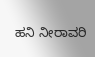ಹನಿ ನೀರಾವರಿ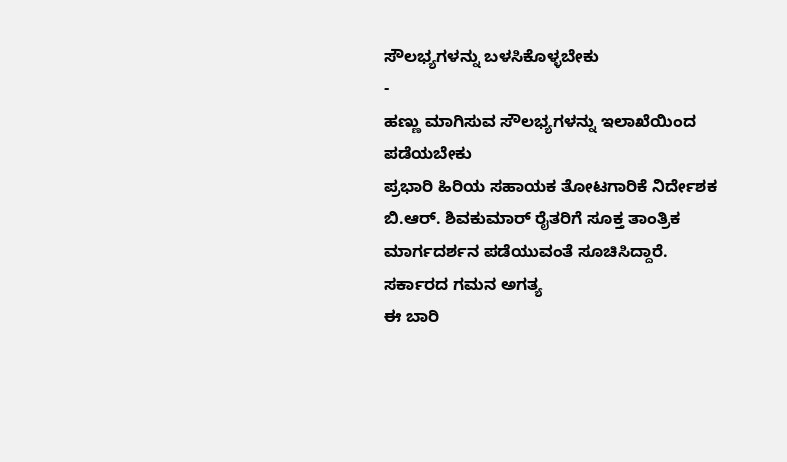ಸೌಲಭ್ಯಗಳನ್ನು ಬಳಸಿಕೊಳ್ಳಬೇಕು
-
ಹಣ್ಣು ಮಾಗಿಸುವ ಸೌಲಭ್ಯಗಳನ್ನು ಇಲಾಖೆಯಿಂದ ಪಡೆಯಬೇಕು
ಪ್ರಭಾರಿ ಹಿರಿಯ ಸಹಾಯಕ ತೋಟಗಾರಿಕೆ ನಿರ್ದೇಶಕ ಬಿ.ಆರ್. ಶಿವಕುಮಾರ್ ರೈತರಿಗೆ ಸೂಕ್ತ ತಾಂತ್ರಿಕ ಮಾರ್ಗದರ್ಶನ ಪಡೆಯುವಂತೆ ಸೂಚಿಸಿದ್ದಾರೆ.
ಸರ್ಕಾರದ ಗಮನ ಅಗತ್ಯ
ಈ ಬಾರಿ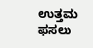ಉತ್ತಮ ಫಸಲು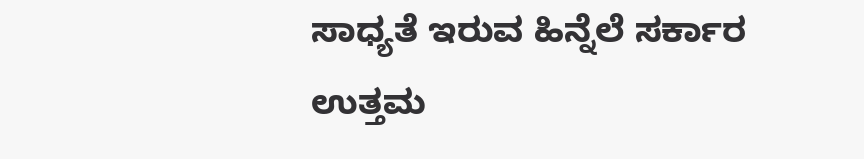ಸಾಧ್ಯತೆ ಇರುವ ಹಿನ್ನೆಲೆ ಸರ್ಕಾರ ಉತ್ತಮ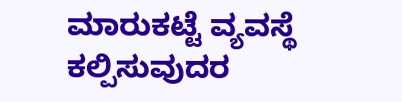ಮಾರುಕಟ್ಟೆ ವ್ಯವಸ್ಥೆ ಕಲ್ಪಿಸುವುದರ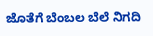ಜೊತೆಗೆ ಬೆಂಬಲ ಬೆಲೆ ನಿಗದಿ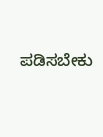ಪಡಿಸಬೇಕು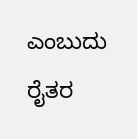ಎಂಬುದು ರೈತರ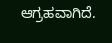ಆಗ್ರಹವಾಗಿದೆ.